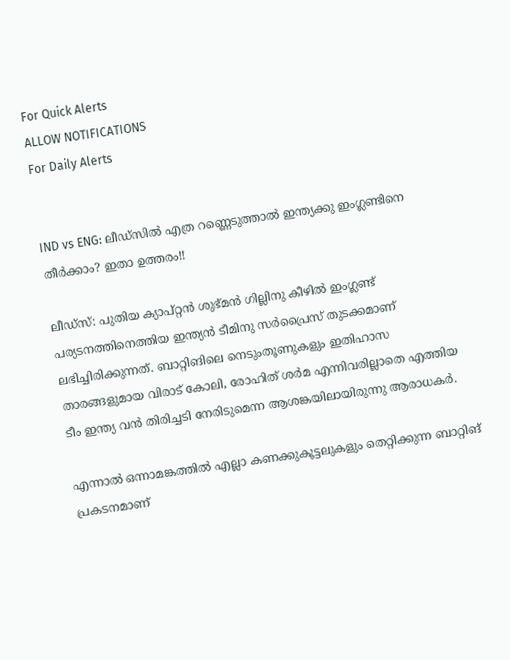For Quick Alerts
ALLOW NOTIFICATIONS
For Daily Alerts


IND vs ENG: ലീഡ്‌സില്‍ എത്ര റണ്ണെടുത്താല്‍ ഇന്ത്യക്കു ഇംഗ്ലണ്ടിനെ തീര്‍ക്കാം? ഇതാ ഉത്തരം!!

ലീഡ്‌സ്: പുതിയ ക്യാപ്റ്റന്‍ ശുഭ്മന്‍ ഗില്ലിനു കീഴില്‍ ഇംഗ്ലണ്ട് പര്യടനത്തിനെത്തിയ ഇന്ത്യന്‍ ടീമിനു സര്‍പ്രൈസ് തുടക്കമാണ് ലഭിച്ചിരിക്കുന്നത്. ബാറ്റിങിലെ നെടുംതൂണുകളും ഇതിഹാസ താരങ്ങളുമായ വിരാട് കോലി, രോഹിത് ശര്‍മ എന്നിവരില്ലാതെ എത്തിയ ടീം ഇന്ത്യ വന്‍ തിരിച്ചടി നേരിടുമെന്ന ആശങ്കയിലായിരുന്നു ആരാധകര്‍.

എന്നാല്‍ ഒന്നാമങ്കത്തില്‍ എല്ലാ കണക്കുകൂട്ടലുകളും തെറ്റിക്കുന്ന ബാറ്റിങ് പ്രകടനമാണ്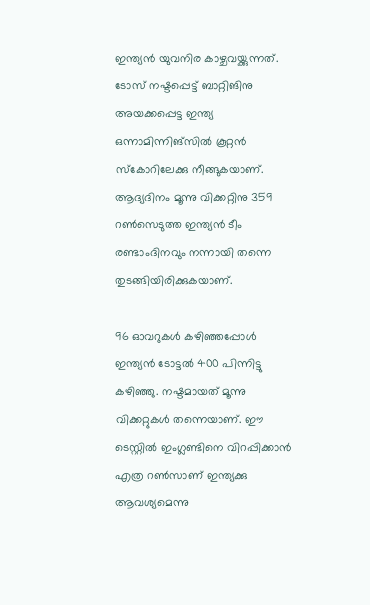ഇന്ത്യന്‍ യുവനിര കാഴ്ചവയ്ക്കുന്നത്. ടോസ് നഷ്ടപ്പെട്ട് ബാറ്റിങിനു അയക്കപ്പെട്ട ഇന്ത്യ ഒന്നാമിന്നിങ്‌സില്‍ കൂറ്റന്‍ സ്‌കോറിലേക്കു നീങ്ങുകയാണ്. ആദ്യദിനം മൂന്നു വിക്കറ്റിനു 359 റണ്‍സെടുത്ത ഇന്ത്യന്‍ ടീം രണ്ടാംദിനവും നന്നായി തന്നെ തുടങ്ങിയിരിക്കുകയാണ്.

96 ഓവറുകള്‍ കഴിഞ്ഞപ്പോള്‍ ഇന്ത്യന്‍ ടോട്ടല്‍ 400 പിന്നിട്ടു കഴിഞ്ഞു. നഷ്ടമായത് മൂന്നു വിക്കറ്റുകള്‍ തന്നെയാണ്. ഈ ടെസ്റ്റില്‍ ഇംഗ്ലണ്ടിനെ വിറപ്പിക്കാന്‍ എത്ര റണ്‍സാണ് ഇന്ത്യക്കു ആവശ്യമെന്നു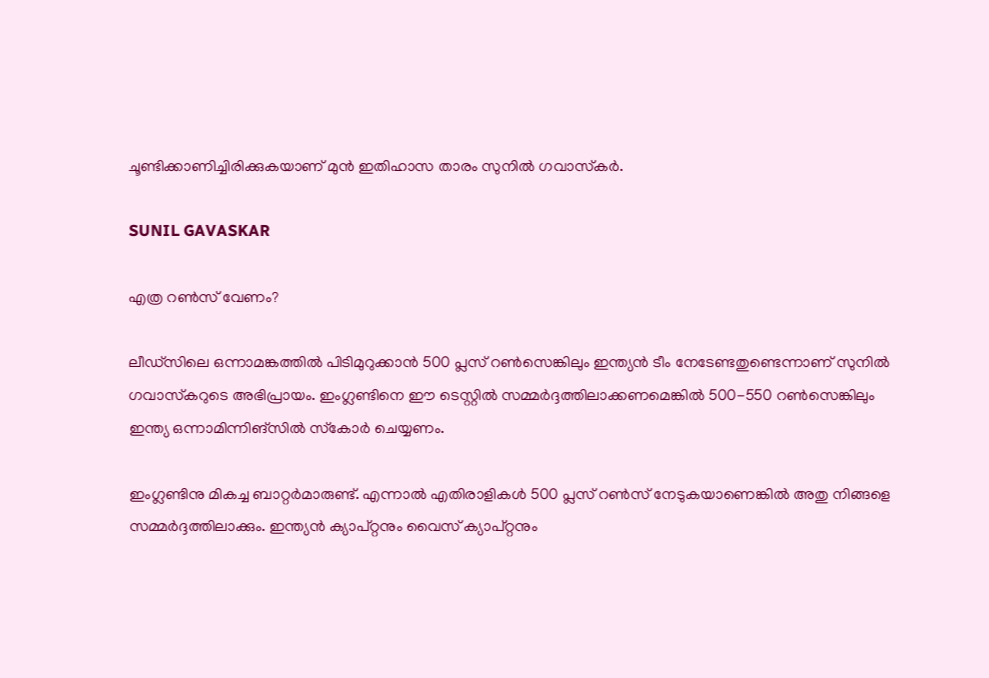ചൂണ്ടിക്കാണിച്ചിരിക്കുകയാണ് മുന്‍ ഇതിഹാസ താരം സുനില്‍ ഗവാസ്‌കര്‍.

SUNIL GAVASKAR

എത്ര റണ്‍സ് വേണം?

ലീഡ്‌സിലെ ഒന്നാമങ്കത്തില്‍ പിടിമുറുക്കാന്‍ 500 പ്ലസ് റണ്‍സെങ്കിലും ഇന്ത്യന്‍ ടീം നേടേണ്ടതുണ്ടെന്നാണ് സുനില്‍ ഗവാസ്‌കറുടെ അഭിപ്രായം. ഇംഗ്ലണ്ടിനെ ഈ ടെസ്റ്റില്‍ സമ്മര്‍ദ്ദത്തിലാക്കണമെങ്കില്‍ 500-550 റണ്‍സെങ്കിലും ഇന്ത്യ ഒന്നാമിന്നിങ്‌സില്‍ സ്‌കോര്‍ ചെയ്യണം.

ഇംഗ്ലണ്ടിനു മികച്ച ബാറ്റര്‍മാരുണ്ട്. എന്നാല്‍ എതിരാളികള്‍ 500 പ്ലസ് റണ്‍സ് നേടുകയാണെങ്കില്‍ അതു നിങ്ങളെ സമ്മര്‍ദ്ദത്തിലാക്കും. ഇന്ത്യന്‍ ക്യാപ്റ്റനും വൈസ് ക്യാപ്റ്റനും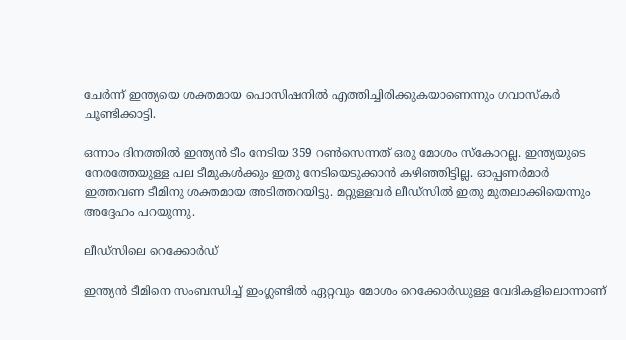ചേര്‍ന്ന് ഇന്ത്യയെ ശക്തമായ പൊസിഷനില്‍ എത്തിച്ചിരിക്കുകയാണെന്നും ഗവാസ്‌കര്‍ ചൂണ്ടിക്കാട്ടി.

ഒന്നാം ദിനത്തില്‍ ഇന്ത്യന്‍ ടീം നേടിയ 359 റണ്‍സെന്നത് ഒരു മോശം സ്‌കോറല്ല. ഇന്ത്യയുടെ നേരത്തേയുള്ള പല ടീമുകള്‍ക്കും ഇതു നേടിയെടുക്കാന്‍ കഴിഞ്ഞിട്ടില്ല. ഓപ്പണര്‍മാര്‍ ഇത്തവണ ടീമിനു ശക്തമായ അടിത്തറയിട്ടു. മറ്റുള്ളവര്‍ ലീഡ്‌സില്‍ ഇതു മുതലാക്കിയെന്നും അദ്ദേഹം പറയുന്നു.

ലീഡ്‌സിലെ റെക്കോര്‍ഡ്

ഇന്ത്യന്‍ ടീമിനെ സംബന്ധിച്ച് ഇംഗ്ലണ്ടില്‍ ഏറ്റവും മോശം റെക്കോര്‍ഡുള്ള വേദികളിലൊന്നാണ്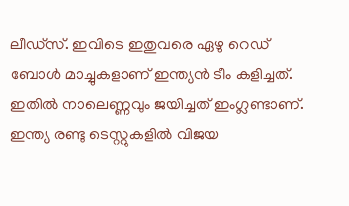ലീഡ്‌സ്. ഇവിടെ ഇതുവരെ ഏഴു റെഡ് ബോള്‍ മാച്ചുകളാണ് ഇന്ത്യന്‍ ടീം കളിച്ചത്. ഇതില്‍ നാലെണ്ണവും ജയിച്ചത് ഇംഗ്ലണ്ടാണ്. ഇന്ത്യ രണ്ടു ടെസ്റ്റുകളില്‍ വിജയ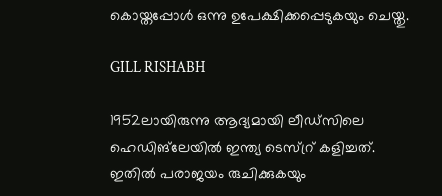കൊയ്തപ്പോള്‍ ഒന്നു ഉപേക്ഷിക്കപ്പെടുകയും ചെയ്തു.

GILL RISHABH

1952ലായിരുന്നു ആദ്യമായി ലീഡ്‌സിലെ ഹെഡിങ്‌ലേയില്‍ ഇന്ത്യ ടെസ്റ്ര് കളിച്ചത്. ഇതില്‍ പരാജയം രുചിക്കുകയും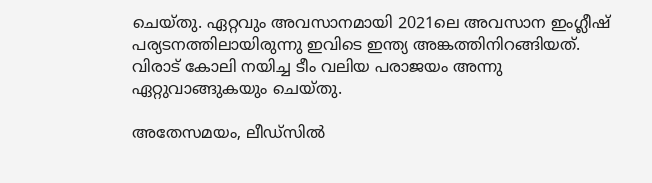ചെയ്തു. ഏറ്റവും അവസാനമായി 2021ലെ അവസാന ഇംഗ്ലീഷ് പര്യടനത്തിലായിരുന്നു ഇവിടെ ഇന്ത്യ അങ്കത്തിനിറങ്ങിയത്. വിരാട് കോലി നയിച്ച ടീം വലിയ പരാജയം അന്നു ഏറ്റുവാങ്ങുകയും ചെയ്തു.

അതേസമയം, ലീഡ്‌സില്‍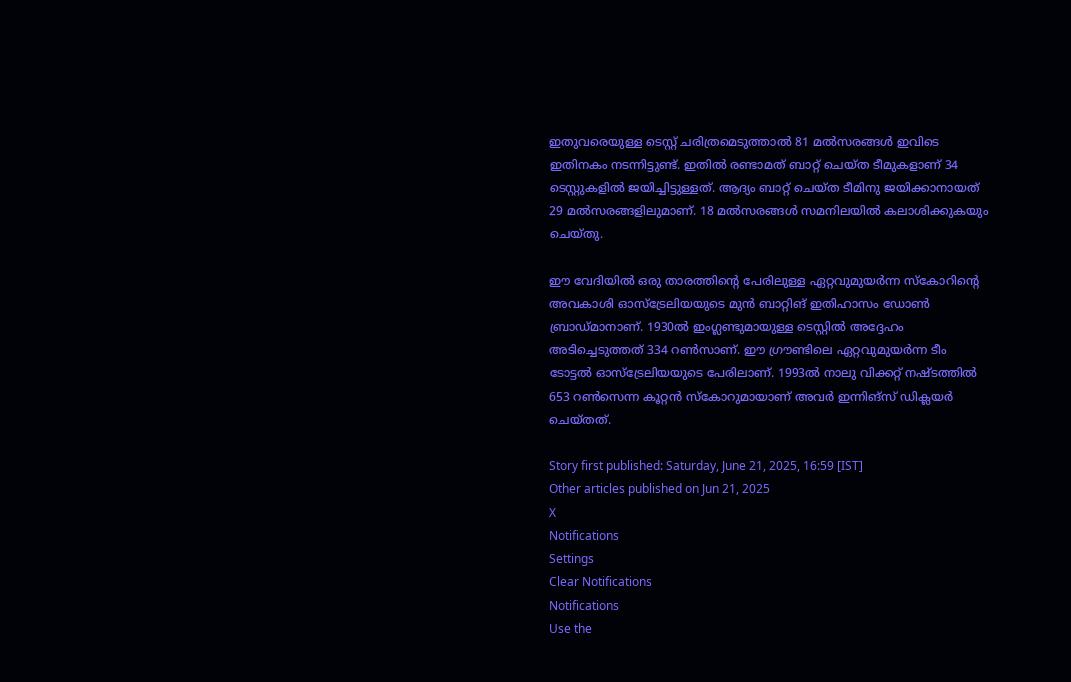ഇതുവരെയുള്ള ടെസ്റ്റ് ചരിത്രമെടുത്താല്‍ 81 മല്‍സരങ്ങള്‍ ഇവിടെ ഇതിനകം നടന്നിട്ടുണ്ട്. ഇതില്‍ രണ്ടാമത് ബാറ്റ് ചെയ്ത ടീമുകളാണ് 34 ടെസ്റ്റുകളില്‍ ജയിച്ചിട്ടുള്ളത്. ആദ്യം ബാറ്റ് ചെയ്ത ടീമിനു ജയിക്കാനായത് 29 മല്‍സരങ്ങളിലുമാണ്. 18 മല്‍സരങ്ങള്‍ സമനിലയില്‍ കലാശിക്കുകയും ചെയ്തു.

ഈ വേദിയില്‍ ഒരു താരത്തിന്റെ പേരിലുള്ള ഏറ്റവുമുയര്‍ന്ന സ്‌കോറിന്റെ അവകാശി ഓസ്‌ട്രേലിയയുടെ മുന്‍ ബാറ്റിങ് ഇതിഹാസം ഡോണ്‍ ബ്രാഡ്മാനാണ്. 1930ല്‍ ഇംഗ്ലണ്ടുമായുള്ള ടെസ്റ്റില്‍ അദ്ദേഹം അടിച്ചെടുത്തത് 334 റണ്‍സാണ്. ഈ ഗ്രൗണ്ടിലെ ഏറ്റവുമുയര്‍ന്ന ടീം ടോട്ടല്‍ ഓസ്‌ട്രേലിയയുടെ പേരിലാണ്. 1993ല്‍ നാലു വിക്കറ്റ് നഷ്ടത്തില്‍ 653 റണ്‍സെന്ന കൂറ്റന്‍ സ്‌കോറുമായാണ് അവര്‍ ഇന്നിങ്‌സ് ഡിക്ലയര്‍ ചെയ്തത്.

Story first published: Saturday, June 21, 2025, 16:59 [IST]
Other articles published on Jun 21, 2025
X
Notifications
Settings
Clear Notifications
Notifications
Use the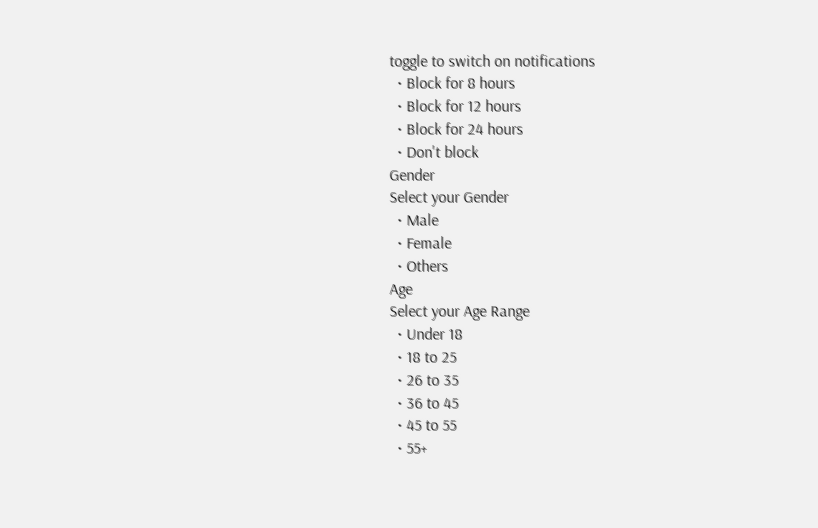toggle to switch on notifications
  • Block for 8 hours
  • Block for 12 hours
  • Block for 24 hours
  • Don't block
Gender
Select your Gender
  • Male
  • Female
  • Others
Age
Select your Age Range
  • Under 18
  • 18 to 25
  • 26 to 35
  • 36 to 45
  • 45 to 55
  • 55+